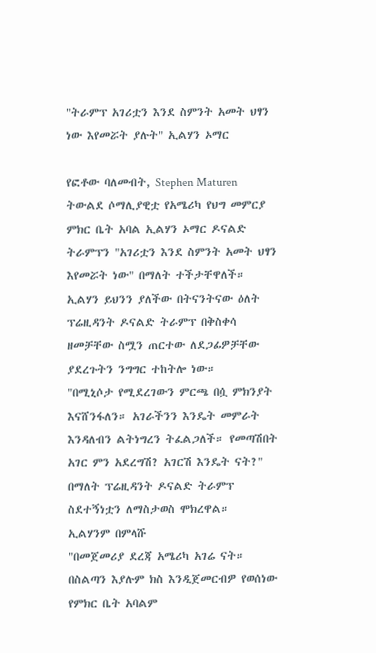"ትራምፕ አገሪቷን እንደ ስምንት አመት ህፃን ነው እየመሯት ያሉት" ኢልሃን ኦማር

የፎቶው ባለመብት, Stephen Maturen
ትውልደ ሶማሊያዊቷ የአሜሪካ የህግ መምርያ ምክር ቤት አባል ኢልሃን ኦማር ዶናልድ ትራምፕን "አገሪቷን እንደ ስምንት አመት ህፃን እየመሯት ነው" በማለት ተችታቸዋለች።
ኢልሃን ይህንን ያለችው በትናንትናው ዕለት ፕሬዚዳንት ዶናልድ ትራምፕ በቅስቀሳ ዘመቻቸው ስሟን ጠርተው ለደጋፊዎቻቸው ያደረጉትን ንግግር ተከትሎ ነው።
"በሚኒሶታ የሚደረገውን ምርጫ በሷ ምክንያት እናሸንፋለን። አገራችንን እንዴት መምራት እንዳለብን ልትነግረን ትፈልጋለች። የመጣሽበት አገር ምን አደረግሽ? አገርሽ እንዴት ናት?"
በማለት ፕሬዚዳንት ዶናልድ ትራምፕ ስደተኝነቷን ለማስታወስ ሞክረዋል።
ኢልሃንም በምላሹ
"በመጀመሪያ ደረጃ አሜሪካ አገሬ ናት። በስልጣን እያሉም ክስ እንዲጀመርብዎ የወሰነው የምክር ቤት አባልም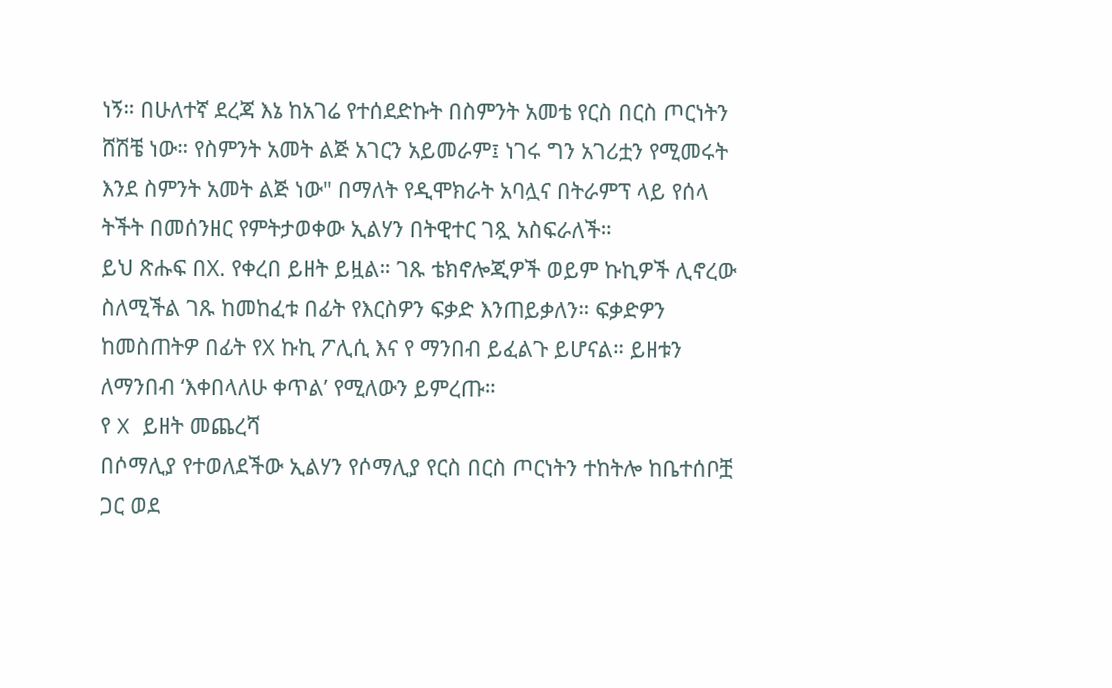ነኝ። በሁለተኛ ደረጃ እኔ ከአገሬ የተሰደድኩት በስምንት አመቴ የርስ በርስ ጦርነትን ሸሽቼ ነው። የስምንት አመት ልጅ አገርን አይመራም፤ ነገሩ ግን አገሪቷን የሚመሩት እንደ ስምንት አመት ልጅ ነው" በማለት የዲሞክራት አባሏና በትራምፕ ላይ የሰላ ትችት በመሰንዘር የምትታወቀው ኢልሃን በትዊተር ገጿ አስፍራለች።
ይህ ጽሑፍ በX. የቀረበ ይዘት ይዟል። ገጹ ቴክኖሎጂዎች ወይም ኩኪዎች ሊኖረው ስለሚችል ገጹ ከመከፈቱ በፊት የእርስዎን ፍቃድ እንጠይቃለን። ፍቃድዎን ከመስጠትዎ በፊት የX ኩኪ ፖሊሲ እና የ ማንበብ ይፈልጉ ይሆናል። ይዘቱን ለማንበብ ‘እቀበላለሁ ቀጥል’ የሚለውን ይምረጡ።
የ X ይዘት መጨረሻ
በሶማሊያ የተወለደችው ኢልሃን የሶማሊያ የርስ በርስ ጦርነትን ተከትሎ ከቤተሰቦቿ ጋር ወደ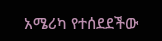አሜሪካ የተሰደደችው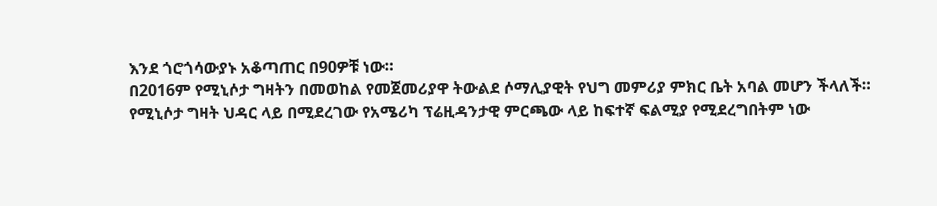እንደ ጎሮጎሳውያኑ አቆጣጠር በ90ዎቹ ነው።
በ2016ም የሚኒሶታ ግዛትን በመወከል የመጀመሪያዋ ትውልደ ሶማሊያዊት የህግ መምሪያ ምክር ቤት አባል መሆን ችላለች።
የሚኒሶታ ግዛት ህዳር ላይ በሚደረገው የአሜሪካ ፕሬዚዳንታዊ ምርጫው ላይ ከፍተኛ ፍልሚያ የሚደረግበትም ነው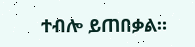ተብሎ ይጠበቃል።